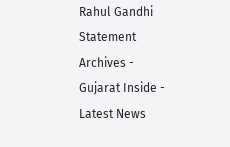Rahul Gandhi Statement Archives - Gujarat Inside - Latest News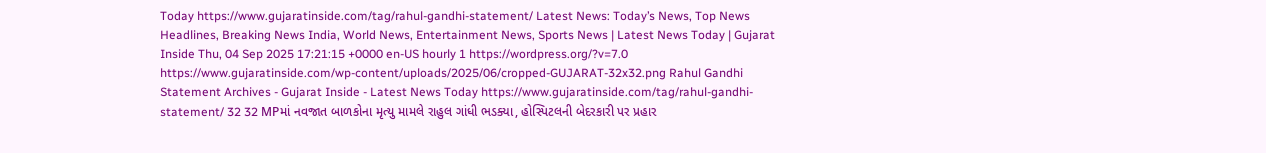Today https://www.gujaratinside.com/tag/rahul-gandhi-statement/ Latest News: Today’s News, Top News Headlines, Breaking News India, World News, Entertainment News, Sports News | Latest News Today | Gujarat Inside Thu, 04 Sep 2025 17:21:15 +0000 en-US hourly 1 https://wordpress.org/?v=7.0 https://www.gujaratinside.com/wp-content/uploads/2025/06/cropped-GUJARAT-32x32.png Rahul Gandhi Statement Archives - Gujarat Inside - Latest News Today https://www.gujaratinside.com/tag/rahul-gandhi-statement/ 32 32 MPમાં નવજાત બાળકોના મૃત્યુ મામલે રાહુલ ગાંધી ભડક્યા, હોસ્પિટલની બેદરકારી પર પ્રહાર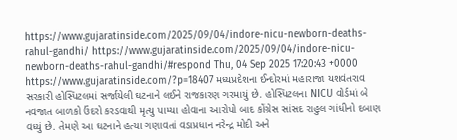https://www.gujaratinside.com/2025/09/04/indore-nicu-newborn-deaths-rahul-gandhi/ https://www.gujaratinside.com/2025/09/04/indore-nicu-newborn-deaths-rahul-gandhi/#respond Thu, 04 Sep 2025 17:20:43 +0000 https://www.gujaratinside.com/?p=18407 મધ્યપ્રદેશના ઈન્દોરમાં મહારાજા યશવંતરાવ સરકારી હોસ્પિટલમાં સર્જાયેલી ઘટનાને લઈને રાજકારણ ગરમાયું છે. હોસ્પિટલના NICU વોર્ડમાં બે નવજાત બાળકો ઉંદરો કરડવાથી મૃત્યુ પામ્યા હોવાના આરોપો બાદ કોંગ્રેસ સાંસદ રાહુલ ગાંધીનો દબાણ વધ્યું છે. તેમણે આ ઘટનાને હત્યા ગણાવતાં વડાપ્રધાન નરેન્દ્ર મોદી અને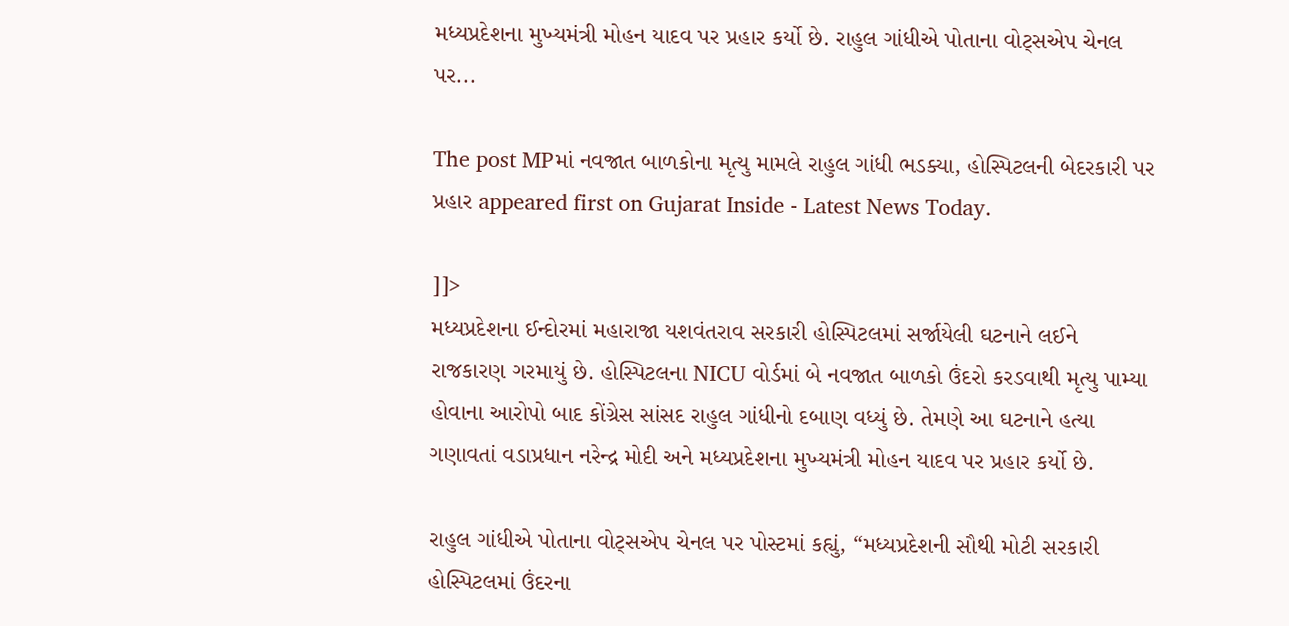મધ્યપ્રદેશના મુખ્યમંત્રી મોહન યાદવ પર પ્રહાર કર્યો છે. રાહુલ ગાંધીએ પોતાના વોટ્સએપ ચેનલ પર...

The post MPમાં નવજાત બાળકોના મૃત્યુ મામલે રાહુલ ગાંધી ભડક્યા, હોસ્પિટલની બેદરકારી પર પ્રહાર appeared first on Gujarat Inside - Latest News Today.

]]>
મધ્યપ્રદેશના ઈન્દોરમાં મહારાજા યશવંતરાવ સરકારી હોસ્પિટલમાં સર્જાયેલી ઘટનાને લઈને રાજકારણ ગરમાયું છે. હોસ્પિટલના NICU વોર્ડમાં બે નવજાત બાળકો ઉંદરો કરડવાથી મૃત્યુ પામ્યા હોવાના આરોપો બાદ કોંગ્રેસ સાંસદ રાહુલ ગાંધીનો દબાણ વધ્યું છે. તેમણે આ ઘટનાને હત્યા ગણાવતાં વડાપ્રધાન નરેન્દ્ર મોદી અને મધ્યપ્રદેશના મુખ્યમંત્રી મોહન યાદવ પર પ્રહાર કર્યો છે.

રાહુલ ગાંધીએ પોતાના વોટ્સએપ ચેનલ પર પોસ્ટમાં કહ્યું, “મધ્યપ્રદેશની સૌથી મોટી સરકારી હોસ્પિટલમાં ઉંદરના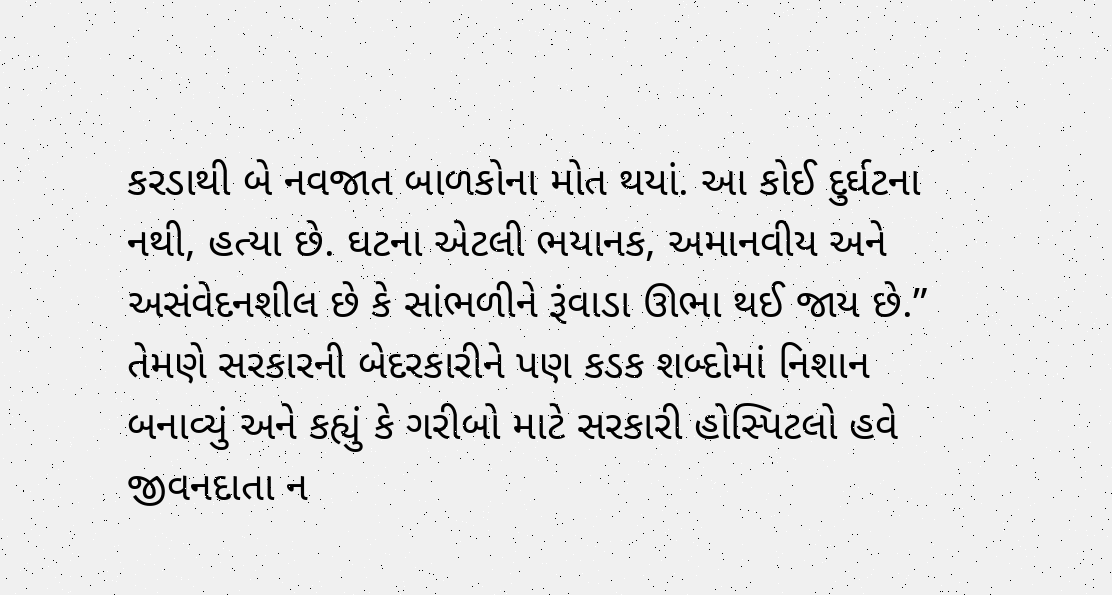કરડાથી બે નવજાત બાળકોના મોત થયાં. આ કોઈ દુર્ઘટના નથી, હત્યા છે. ઘટના એટલી ભયાનક, અમાનવીય અને અસંવેદનશીલ છે કે સાંભળીને રૂંવાડા ઊભા થઈ જાય છે.” તેમણે સરકારની બેદરકારીને પણ કડક શબ્દોમાં નિશાન બનાવ્યું અને કહ્યું કે ગરીબો માટે સરકારી હોસ્પિટલો હવે જીવનદાતા ન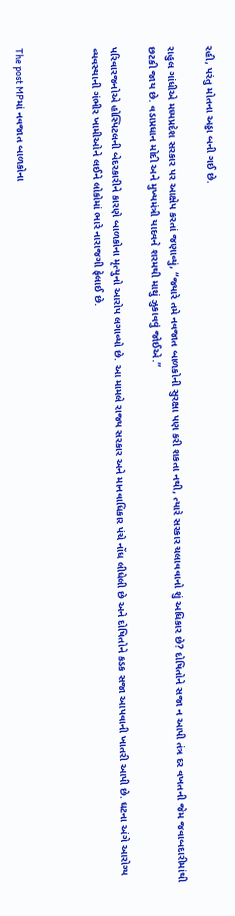રહી, પરંતુ મોતના અડ્ડા બની ગઈ છે.

રાહુલ ગાંધીએ મધ્યપ્રદેશ સરકાર પર આક્ષેપ કરતાં જણાવ્યું, “જ્યારે તમે નવજાત બાળકોની સુરક્ષા પણ કરી શકતા નથી, ત્યારે સરકાર ચલાવવાનો શું અધિકાર છે? દોષિતોને સજા ન આપી તંત્ર દર વખતની જેમ જવાબદારીમાંથી છટકી જાય છે. વડાપ્રધાન મોદી અને મુખ્યમંત્રી યાદવને શરમથી માથું ઝુકાવવું જોઈએ.”

પરિવારજનોએ હોસ્પિટલની બેદરકારીને કારણે બાળકોના મૃત્યુનો આરોપ લગાવ્યો છે. આ મામલે રાજ્ય સરકાર અને માનવાધિકાર પંચે નોંધ લીધેલી છે અને દોષિતોને કડક સજા આપવાની ખાતરી આપી છે. ઘટના અંગે આરોગ્ય વ્યવસ્થાની ગંભીર ખામીઓને લઈને લોકોમાં ભારે નારાજગી ફેલાઈ છે.



The post MPમાં નવજાત બાળકોના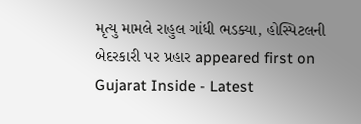મૃત્યુ મામલે રાહુલ ગાંધી ભડક્યા, હોસ્પિટલની બેદરકારી પર પ્રહાર appeared first on Gujarat Inside - Latest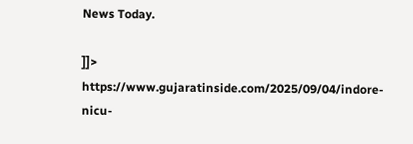News Today.

]]>
https://www.gujaratinside.com/2025/09/04/indore-nicu-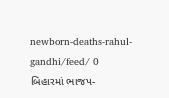newborn-deaths-rahul-gandhi/feed/ 0
બિહારમાં ભાજપ-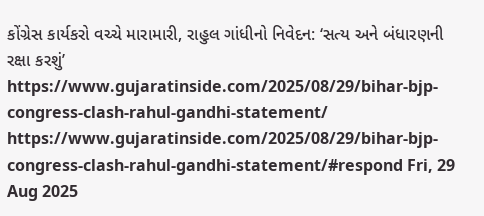કોંગ્રેસ કાર્યકરો વચ્ચે મારામારી, રાહુલ ગાંધીનો નિવેદન: ‘સત્ય અને બંધારણની રક્ષા કરશું’ https://www.gujaratinside.com/2025/08/29/bihar-bjp-congress-clash-rahul-gandhi-statement/ https://www.gujaratinside.com/2025/08/29/bihar-bjp-congress-clash-rahul-gandhi-statement/#respond Fri, 29 Aug 2025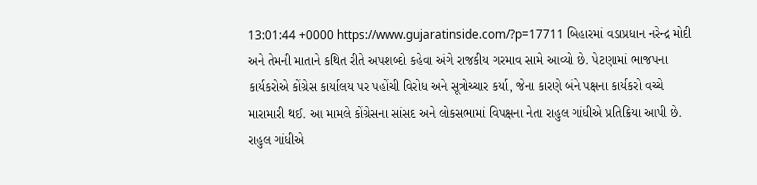13:01:44 +0000 https://www.gujaratinside.com/?p=17711 બિહારમાં વડાપ્રધાન નરેન્દ્ર મોદી અને તેમની માતાને કથિત રીતે અપશબ્દો કહેવા અંગે રાજકીય ગરમાવ સામે આવ્યો છે. પેટણામાં ભાજપના કાર્યકરોએ કોંગ્રેસ કાર્યાલય પર પહોંચી વિરોધ અને સૂત્રોચ્ચાર કર્યા, જેના કારણે બંને પક્ષના કાર્યકરો વચ્ચે મારામારી થઈ. આ મામલે કોંગ્રેસના સાંસદ અને લોકસભામાં વિપક્ષના નેતા રાહુલ ગાંધીએ પ્રતિક્રિયા આપી છે. રાહુલ ગાંધીએ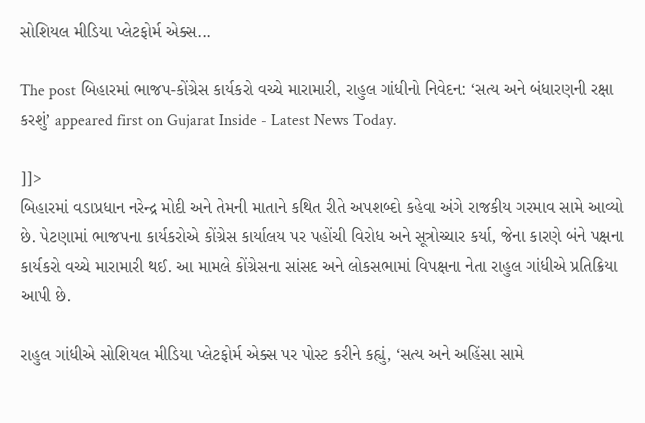સોશિયલ મીડિયા પ્લેટફોર્મ એક્સ...

The post બિહારમાં ભાજપ-કોંગ્રેસ કાર્યકરો વચ્ચે મારામારી, રાહુલ ગાંધીનો નિવેદન: ‘સત્ય અને બંધારણની રક્ષા કરશું’ appeared first on Gujarat Inside - Latest News Today.

]]>
બિહારમાં વડાપ્રધાન નરેન્દ્ર મોદી અને તેમની માતાને કથિત રીતે અપશબ્દો કહેવા અંગે રાજકીય ગરમાવ સામે આવ્યો છે. પેટણામાં ભાજપના કાર્યકરોએ કોંગ્રેસ કાર્યાલય પર પહોંચી વિરોધ અને સૂત્રોચ્ચાર કર્યા, જેના કારણે બંને પક્ષના કાર્યકરો વચ્ચે મારામારી થઈ. આ મામલે કોંગ્રેસના સાંસદ અને લોકસભામાં વિપક્ષના નેતા રાહુલ ગાંધીએ પ્રતિક્રિયા આપી છે.

રાહુલ ગાંધીએ સોશિયલ મીડિયા પ્લેટફોર્મ એક્સ પર પોસ્ટ કરીને કહ્યું, ‘સત્ય અને અહિંસા સામે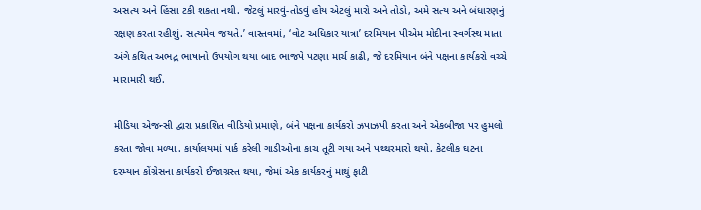અસત્ય અને હિંસા ટકી શકતા નથી. જેટલું મારવું-તોડવું હોય એટલું મારો અને તોડો, અમે સત્ય અને બંધારણનું રક્ષણ કરતા રહીશું. સત્યમેવ જયતે.’ વાસ્તવમાં, ‘વોટ અધિકાર યાત્રા’ દરમિયાન પીએમ મોદીના સ્વર્ગસ્થ માતા અંગે કથિત અભદ્ર ભાષાનો ઉપયોગ થયા બાદ ભાજપે પટણા માર્ચ કાઢી, જે દરમિયાન બંને પક્ષના કાર્યકરો વચ્ચે મારામારી થઈ.

મીડિયા એજન્સી દ્વારા પ્રકાશિત વીડિયો પ્રમાણે, બંને પક્ષના કાર્યકરો ઝપાઝપી કરતા અને એકબીજા પર હુમલો કરતા જોવા મળ્યા. કાર્યાલયમાં પાર્ક કરેલી ગાડીઓના કાચ તૂટી ગયા અને પથ્થરમારો થયો. કેટલીક ઘટના દરમ્યાન કોંગ્રેસના કાર્યકરો ઈજાગ્રસ્ત થયા, જેમાં એક કાર્યકરનું માથું ફાટી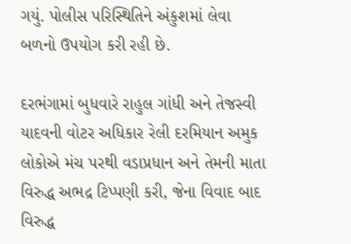ગયું. પોલીસ પરિસ્થિતિને અંકુશમાં લેવા બળનો ઉપયોગ કરી રહી છે.

દરભંગામાં બુધવારે રાહુલ ગાંધી અને તેજસ્વી યાદવની વોટર અધિકાર રેલી દરમિયાન અમુક લોકોએ મંચ પરથી વડાપ્રધાન અને તેમની માતા વિરુદ્ધ અભદ્ર ટિપ્પણી કરી, જેના વિવાદ બાદ વિરુદ્ધ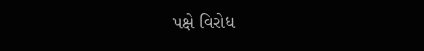પક્ષે વિરોધ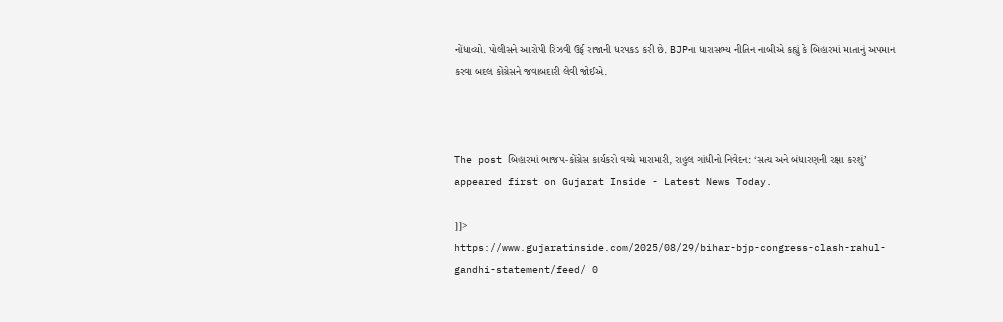નોંધાવ્યો. પોલીસને આરોપી રિઝવી ઉર્ફ રાજાની ધરપકડ કરી છે. BJPના ધારાસભ્ય નીતિન નાબીએ કહ્યું કે બિહારમાં માતાનું અપમાન કરવા બદલ કોંગ્રેસને જવાબદારી લેવી જોઈએ.



The post બિહારમાં ભાજપ-કોંગ્રેસ કાર્યકરો વચ્ચે મારામારી, રાહુલ ગાંધીનો નિવેદન: ‘સત્ય અને બંધારણની રક્ષા કરશું’ appeared first on Gujarat Inside - Latest News Today.

]]>
https://www.gujaratinside.com/2025/08/29/bihar-bjp-congress-clash-rahul-gandhi-statement/feed/ 0